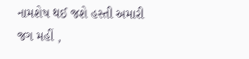નામશેષ થઈ જશે હસ્તી અમારી જગ મહીં ,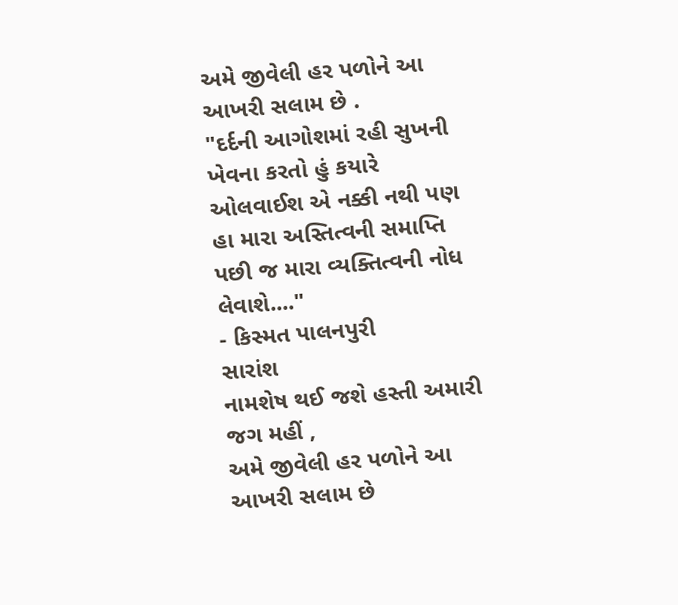અમે જીવેલી હર પળોને આ આખરી સલામ છે .
"દર્દની આગોશમાં રહી સુખની ખેવના કરતો હું કયારે ઓલવાઈશ એ નક્કી નથી પણ હા મારા અસ્તિત્વની સમાપ્તિ પછી જ મારા વ્યક્તિત્વની નોધ લેવાશે...."
- કિસ્મત પાલનપુરી
સારાંશ
નામશેષ થઈ જશે હસ્તી અમારી જગ મહીં ,
અમે જીવેલી હર પળોને આ આખરી સલામ છે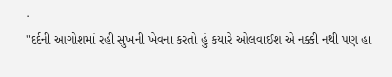.
"દર્દની આગોશમાં રહી સુખની ખેવના કરતો હું કયારે ઓલવાઈશ એ નક્કી નથી પણ હા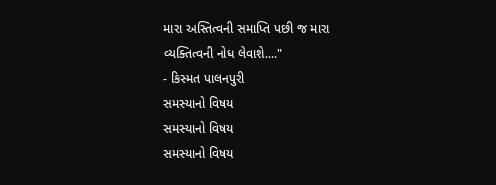મારા અસ્તિત્વની સમાપ્તિ પછી જ મારા વ્યક્તિત્વની નોધ લેવાશે...."
- કિસ્મત પાલનપુરી
સમસ્યાનો વિષય
સમસ્યાનો વિષય
સમસ્યાનો વિષય